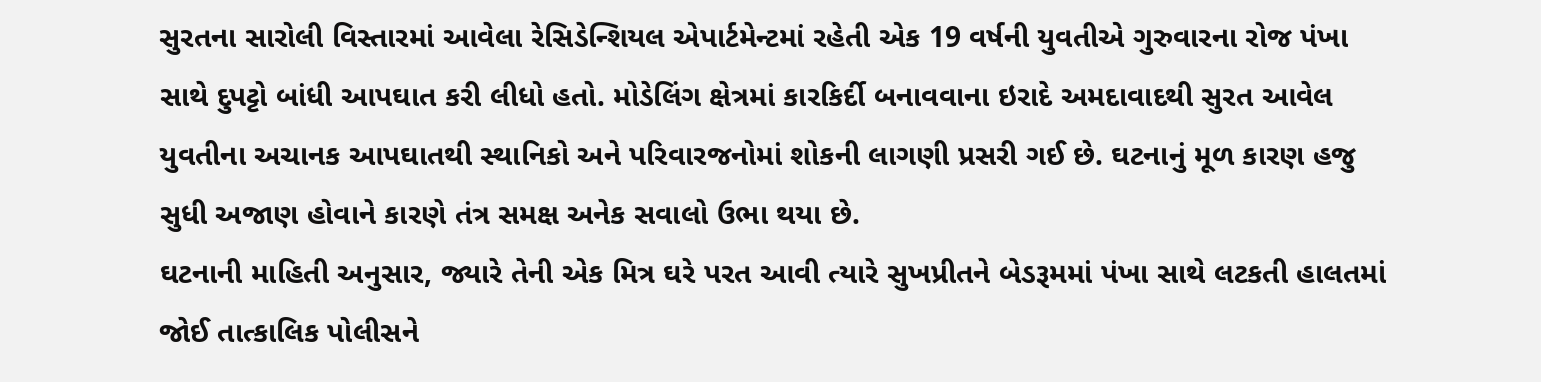સુરતના સારોલી વિસ્તારમાં આવેલા રેસિડેન્શિયલ એપાર્ટમેન્ટમાં રહેતી એક 19 વર્ષની યુવતીએ ગુરુવારના રોજ પંખા સાથે દુપટ્ટો બાંધી આપઘાત કરી લીધો હતો. મોડેલિંગ ક્ષેત્રમાં કારકિર્દી બનાવવાના ઇરાદે અમદાવાદથી સુરત આવેલ યુવતીના અચાનક આપઘાતથી સ્થાનિકો અને પરિવારજનોમાં શોકની લાગણી પ્રસરી ગઈ છે. ઘટનાનું મૂળ કારણ હજુ સુધી અજાણ હોવાને કારણે તંત્ર સમક્ષ અનેક સવાલો ઉભા થયા છે.
ઘટનાની માહિતી અનુસાર, જ્યારે તેની એક મિત્ર ઘરે પરત આવી ત્યારે સુખપ્રીતને બેડરૂમમાં પંખા સાથે લટકતી હાલતમાં જોઈ તાત્કાલિક પોલીસને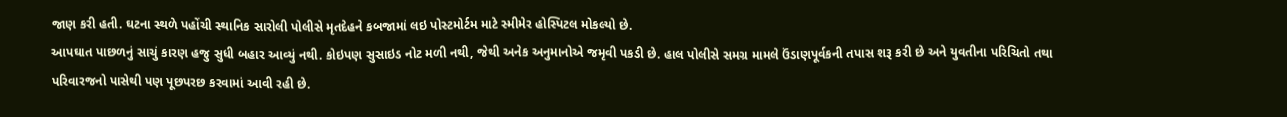જાણ કરી હતી. ઘટના સ્થળે પહોંચી સ્થાનિક સારોલી પોલીસે મૃતદેહને કબજામાં લઇ પોસ્ટમોર્ટમ માટે સ્મીમેર હોસ્પિટલ મોકલ્યો છે.
આપઘાત પાછળનું સાચું કારણ હજુ સુધી બહાર આવ્યું નથી. કોઇપણ સુસાઇડ નોટ મળી નથી, જેથી અનેક અનુમાનોએ જમૃવી પકડી છે. હાલ પોલીસે સમગ્ર મામલે ઉંડાણપૂર્વકની તપાસ શરૂ કરી છે અને યુવતીના પરિચિતો તથા પરિવારજનો પાસેથી પણ પૂછપરછ કરવામાં આવી રહી છે.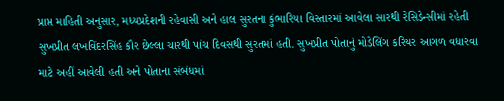પ્રાપ્ત માહિતી અનુસાર, મધ્યપ્રદેશની રહેવાસી અને હાલ સુરતના કુંભારિયા વિસ્તારમાં આવેલા સારથી રેસિડેન્સીમાં રહેતી સુખપ્રીત લખવિંદરસિંહ કૌર છેલ્લા ચારથી પાંચ દિવસથી સુરતમાં હતી. સુખપ્રીત પોતાનું મોડેલિંગ કરિયર આગળ વધારવા માટે અહીં આવેલી હતી અને પોતાના સંબંધમાં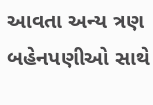આવતા અન્ય ત્રણ બહેનપણીઓ સાથે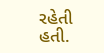રહેતી હતી.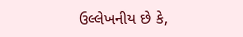ઉલ્લેખનીય છે કે,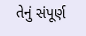તેનું સંપૂર્ણ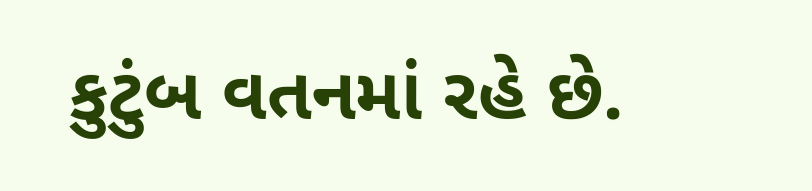કુટુંબ વતનમાં રહે છે.